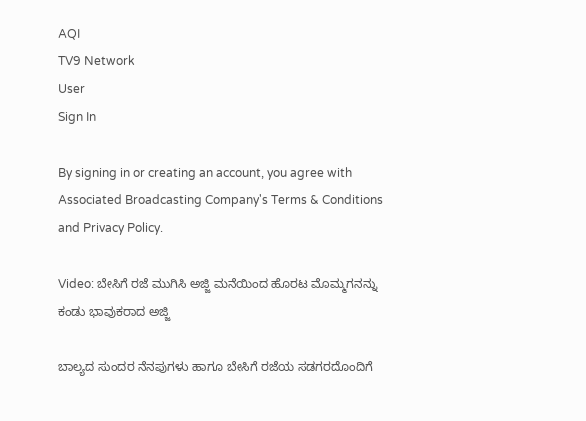AQI
TV9 Network
User
Sign In

By signing in or creating an account, you agree with Associated Broadcasting Company's Terms & Conditions and Privacy Policy.

Video: ಬೇಸಿಗೆ ರಜೆ ಮುಗಿಸಿ ಅಜ್ಜಿ ಮನೆಯಿಂದ ಹೊರಟ ಮೊಮ್ಮಗನನ್ನು ಕಂಡು ಭಾವುಕರಾದ ಅಜ್ಜಿ

ಬಾಲ್ಯದ ಸುಂದರ ನೆನಪುಗಳು ಹಾಗೂ ಬೇಸಿಗೆ ರಜೆಯ ಸಡಗರದೊಂದಿಗೆ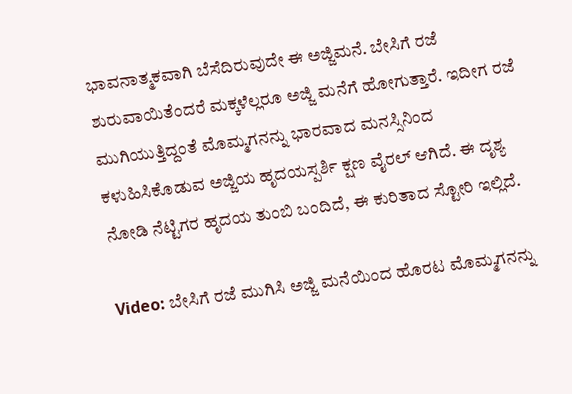ಭಾವನಾತ್ಮಕವಾಗಿ ಬೆಸೆದಿರುವುದೇ ಈ ಅಜ್ಜಿಮನೆ. ಬೇಸಿಗೆ ರಜೆ ಶುರುವಾಯಿತೆಂದರೆ ಮಕ್ಕಳೆಲ್ಲರೂ ಅಜ್ಜಿ ಮನೆಗೆ ಹೋಗುತ್ತಾರೆ. ಇದೀಗ ರಜೆ ಮುಗಿಯುತ್ತಿದ್ದಂತೆ ಮೊಮ್ಮಗನನ್ನು ಭಾರವಾದ ಮನಸ್ಸಿನಿಂದ ಕಳುಹಿಸಿಕೊಡುವ ಅಜ್ಜಿಯ ಹೃದಯಸ್ಪರ್ಶಿ ಕ್ಷಣ ವೈರಲ್ ಆಗಿದೆ. ಈ ದೃಶ್ಯ ನೋಡಿ ನೆಟ್ಟಿಗರ ಹೃದಯ ತುಂಬಿ ಬಂದಿದೆ, ಈ ಕುರಿತಾದ ಸ್ಟೋರಿ ಇಲ್ಲಿದೆ.

Video: ಬೇಸಿಗೆ ರಜೆ ಮುಗಿಸಿ ಅಜ್ಜಿ ಮನೆಯಿಂದ ಹೊರಟ ಮೊಮ್ಮಗನನ್ನು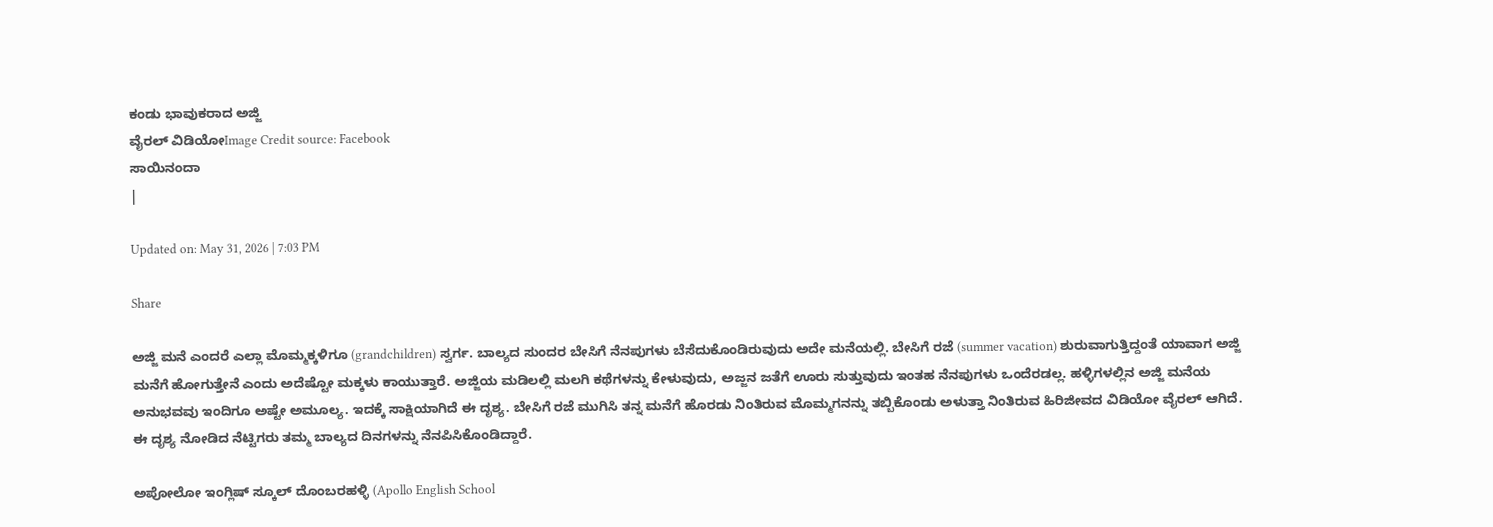ಕಂಡು ಭಾವುಕರಾದ ಅಜ್ಜಿ
ವೈರಲ್‌ ವಿಡಿಯೋImage Credit source: Facebook
ಸಾಯಿನಂದಾ
|

Updated on: May 31, 2026 | 7:03 PM

Share

ಅಜ್ಜಿ ಮನೆ ಎಂದರೆ ಎಲ್ಲಾ ಮೊಮ್ಮಕ್ಕಳಿಗೂ (grandchildren) ಸ್ವರ್ಗ. ಬಾಲ್ಯದ ಸುಂದರ ಬೇಸಿಗೆ ನೆನಪುಗಳು ಬೆಸೆದುಕೊಂಡಿರುವುದು ಅದೇ ಮನೆಯಲ್ಲಿ. ಬೇಸಿಗೆ ರಜೆ (summer vacation) ಶುರುವಾಗುತ್ತಿದ್ದಂತೆ ಯಾವಾಗ ಅಜ್ಜಿ ಮನೆಗೆ ಹೋಗುತ್ತೇನೆ ಎಂದು ಅದೆಷ್ಟೋ ಮಕ್ಕಳು ಕಾಯುತ್ತಾರೆ. ಅಜ್ಜಿಯ ಮಡಿಲಲ್ಲಿ ಮಲಗಿ ಕಥೆಗಳನ್ನು ಕೇಳುವುದು, ಅಜ್ಜನ ಜತೆಗೆ ಊರು ಸುತ್ತುವುದು ಇಂತಹ ನೆನಪುಗಳು ಒಂದೆರಡಲ್ಲ. ಹಳ್ಳಿಗಳಲ್ಲಿನ ಅಜ್ಜಿ ಮನೆಯ ಅನುಭವವು ಇಂದಿಗೂ ಅಷ್ಟೇ ಅಮೂಲ್ಯ. ಇದಕ್ಕೆ ಸಾಕ್ಷಿಯಾಗಿದೆ ಈ ದೃಶ್ಯ. ಬೇಸಿಗೆ ರಜೆ ಮುಗಿಸಿ ತನ್ನ ಮನೆಗೆ ಹೊರಡು ನಿಂತಿರುವ ಮೊಮ್ಮಗನನ್ನು ತಬ್ಬಿಕೊಂಡು ಅಳುತ್ತಾ ನಿಂತಿರುವ ಹಿರಿಜೀವದ ವಿಡಿಯೋ ವೈರಲ್ ಆಗಿದೆ. ಈ ದೃಶ್ಯ ನೋಡಿದ ನೆಟ್ಟಿಗರು ತಮ್ಮ ಬಾಲ್ಯದ ದಿನಗಳನ್ನು ನೆನಪಿಸಿಕೊಂಡಿದ್ದಾರೆ.

ಅಪೋಲೋ ಇಂಗ್ಲಿಷ್ ಸ್ಕೂಲ್ ದೊಂಬರಹಳ್ಳಿ (Apollo English School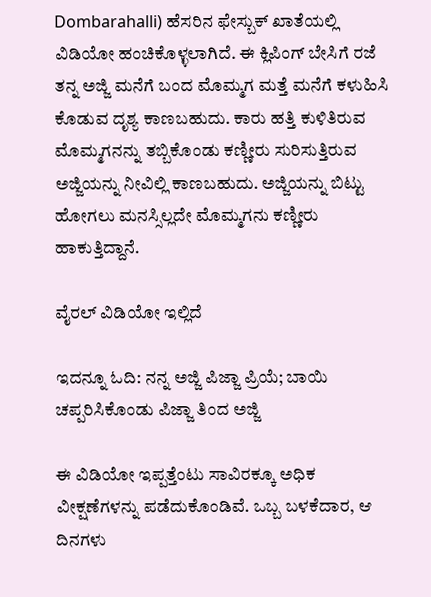Dombarahalli) ಹೆಸರಿನ ಫೇಸ್ಬುಕ್ ಖಾತೆಯಲ್ಲಿ ವಿಡಿಯೋ ಹಂಚಿಕೊಳ್ಳಲಾಗಿದೆ. ಈ ಕ್ಲಿಪಿಂಗ್ ಬೇಸಿಗೆ ರಜೆ ತನ್ನ ಅಜ್ಜಿ ಮನೆಗೆ ಬಂದ ಮೊಮ್ಮಗ ಮತ್ತೆ ಮನೆಗೆ ಕಳುಹಿಸಿ ಕೊಡುವ ದೃಶ್ಯ ಕಾಣಬಹುದು. ಕಾರು ಹತ್ತಿ ಕುಳಿತಿರುವ ಮೊಮ್ಮಗನನ್ನು ತಬ್ಬಿಕೊಂಡು ಕಣ್ಣೀರು ಸುರಿಸುತ್ತಿರುವ ಅಜ್ಜಿಯನ್ನು ನೀವಿಲ್ಲಿ ಕಾಣಬಹುದು. ಅಜ್ಜಿಯನ್ನು ಬಿಟ್ಟು ಹೋಗಲು ಮನಸ್ಸಿಲ್ಲದೇ ಮೊಮ್ಮಗನು ಕಣ್ಣೀರು ಹಾಕುತ್ತಿದ್ದಾನೆ.

ವೈರಲ್ ವಿಡಿಯೋ ಇಲ್ಲಿದೆ

ಇದನ್ನೂ ಓದಿ: ನನ್ನ ಅಜ್ಜಿ ಪಿಜ್ಜಾ ಪ್ರಿಯೆ; ಬಾಯಿ ಚಪ್ಪರಿಸಿಕೊಂಡು ಪಿಜ್ಜಾ ತಿಂದ ಅಜ್ಜಿ

ಈ ವಿಡಿಯೋ ಇಪ್ಪತ್ತೆಂಟು ಸಾವಿರಕ್ಕೂ ಅಧಿಕ ವೀಕ್ಷಣೆಗಳನ್ನು ಪಡೆದುಕೊಂಡಿವೆ. ಒಬ್ಬ ಬಳಕೆದಾರ, ಆ ದಿನಗಳು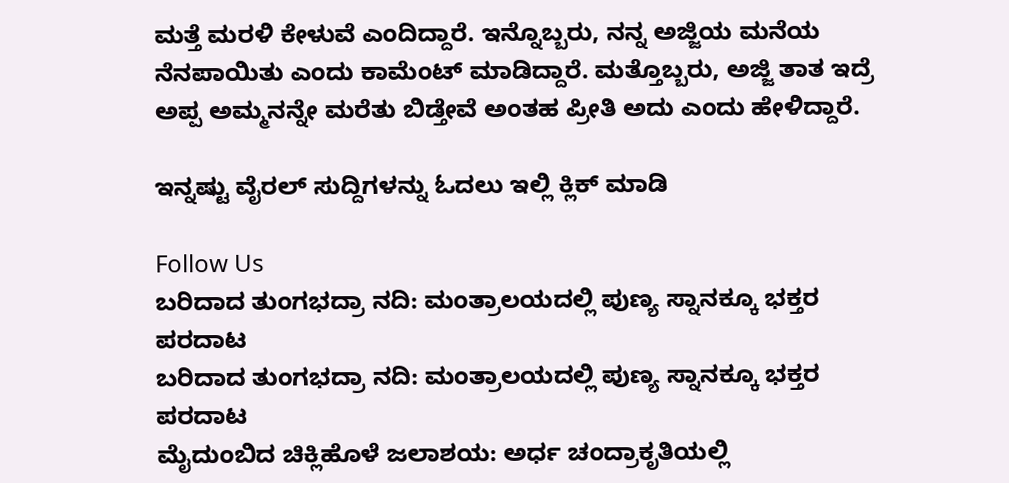ಮತ್ತೆ ಮರಳಿ ಕೇಳುವೆ ಎಂದಿದ್ದಾರೆ. ಇನ್ನೊಬ್ಬರು, ನನ್ನ ಅಜ್ಜಿಯ ಮನೆಯ ನೆನಪಾಯಿತು ಎಂದು ಕಾಮೆಂಟ್ ಮಾಡಿದ್ದಾರೆ. ಮತ್ತೊಬ್ಬರು, ಅಜ್ಜಿ ತಾತ ಇದ್ರೆ ಅಪ್ಪ ಅಮ್ಮನನ್ನೇ ಮರೆತು ಬಿಡ್ತೇವೆ ಅಂತಹ ಪ್ರೀತಿ ಅದು ಎಂದು ಹೇಳಿದ್ದಾರೆ.

ಇನ್ನಷ್ಟು ವೈರಲ್ ಸುದ್ದಿಗಳನ್ನು ಓದಲು ಇಲ್ಲಿ ಕ್ಲಿಕ್ ಮಾಡಿ

Follow Us
ಬರಿದಾದ ತುಂಗಭದ್ರಾ ನದಿ: ಮಂತ್ರಾಲಯದಲ್ಲಿ ಪುಣ್ಯ ಸ್ನಾನಕ್ಕೂ ಭಕ್ತರ ಪರದಾಟ
ಬರಿದಾದ ತುಂಗಭದ್ರಾ ನದಿ: ಮಂತ್ರಾಲಯದಲ್ಲಿ ಪುಣ್ಯ ಸ್ನಾನಕ್ಕೂ ಭಕ್ತರ ಪರದಾಟ
ಮೈದುಂಬಿದ ಚಿಕ್ಲಿಹೊಳೆ ಜಲಾಶಯ: ಅರ್ಧ ಚಂದ್ರಾಕೃತಿಯಲ್ಲಿ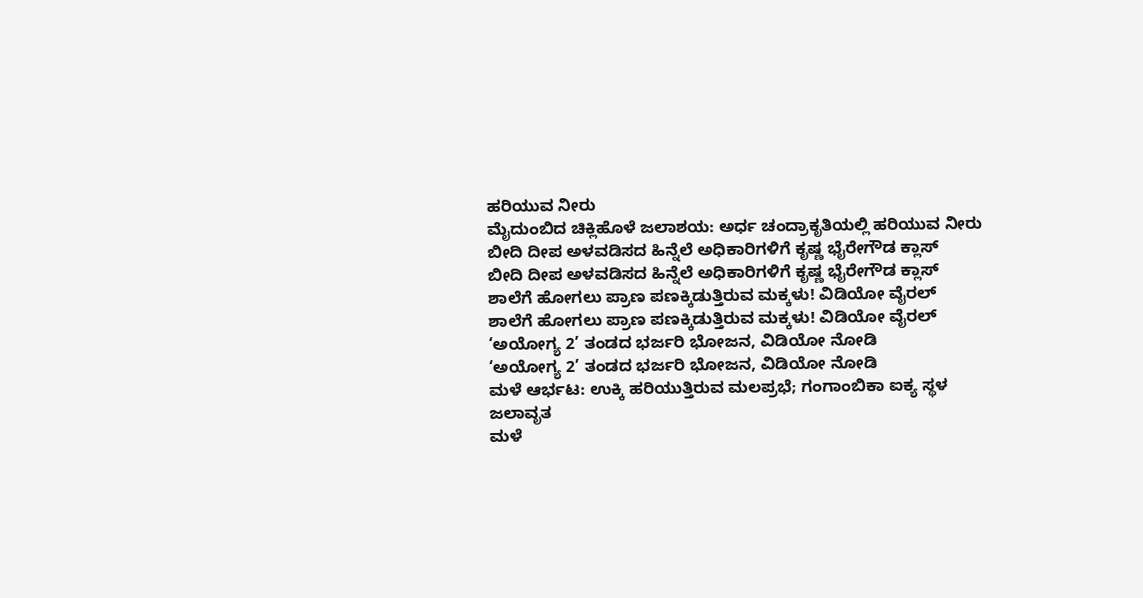ಹರಿಯುವ ನೀರು
ಮೈದುಂಬಿದ ಚಿಕ್ಲಿಹೊಳೆ ಜಲಾಶಯ: ಅರ್ಧ ಚಂದ್ರಾಕೃತಿಯಲ್ಲಿ ಹರಿಯುವ ನೀರು
ಬೀದಿ ದೀಪ ಅಳವಡಿಸದ ಹಿನ್ನೆಲೆ ಅಧಿಕಾರಿಗಳಿಗೆ ಕೃಷ್ಣ ಭೈರೇಗೌಡ ಕ್ಲಾಸ್
ಬೀದಿ ದೀಪ ಅಳವಡಿಸದ ಹಿನ್ನೆಲೆ ಅಧಿಕಾರಿಗಳಿಗೆ ಕೃಷ್ಣ ಭೈರೇಗೌಡ ಕ್ಲಾಸ್
ಶಾಲೆಗೆ ಹೋಗಲು ಪ್ರಾಣ ಪಣಕ್ಕಿಡುತ್ತಿರುವ ಮಕ್ಕಳು! ವಿಡಿಯೋ ವೈರಲ್
ಶಾಲೆಗೆ ಹೋಗಲು ಪ್ರಾಣ ಪಣಕ್ಕಿಡುತ್ತಿರುವ ಮಕ್ಕಳು! ವಿಡಿಯೋ ವೈರಲ್
‘ಅಯೋಗ್ಯ 2’ ತಂಡದ ಭರ್ಜರಿ ಭೋಜನ, ವಿಡಿಯೋ ನೋಡಿ
‘ಅಯೋಗ್ಯ 2’ ತಂಡದ ಭರ್ಜರಿ ಭೋಜನ, ವಿಡಿಯೋ ನೋಡಿ
ಮಳೆ ಆರ್ಭಟ: ಉಕ್ಕಿ ಹರಿಯುತ್ತಿರುವ ಮಲಪ್ರಭೆ; ಗಂಗಾಂಬಿಕಾ ಐಕ್ಯ ಸ್ಥಳ ಜಲಾವೃತ
ಮಳೆ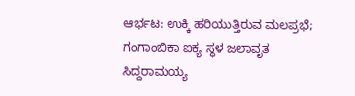ಆರ್ಭಟ: ಉಕ್ಕಿ ಹರಿಯುತ್ತಿರುವ ಮಲಪ್ರಭೆ; ಗಂಗಾಂಬಿಕಾ ಐಕ್ಯ ಸ್ಥಳ ಜಲಾವೃತ
ಸಿದ್ದರಾಮಯ್ಯ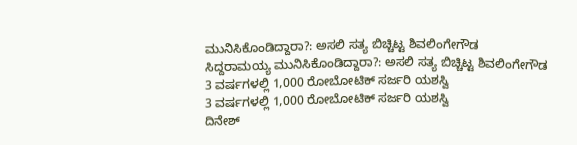ಮುನಿಸಿಕೊಂಡಿದ್ದಾರಾ?: ಅಸಲಿ ಸತ್ಯ ಬಿಚ್ಚಿಟ್ಟ ಶಿವಲಿಂಗೇಗೌಡ
ಸಿದ್ದರಾಮಯ್ಯ ಮುನಿಸಿಕೊಂಡಿದ್ದಾರಾ?: ಅಸಲಿ ಸತ್ಯ ಬಿಚ್ಚಿಟ್ಟ ಶಿವಲಿಂಗೇಗೌಡ
3 ವರ್ಷಗಳಲ್ಲಿ 1,000 ರೋಬೋಟಿಕ್ ಸರ್ಜರಿ ಯಶಸ್ವಿ
3 ವರ್ಷಗಳಲ್ಲಿ 1,000 ರೋಬೋಟಿಕ್ ಸರ್ಜರಿ ಯಶಸ್ವಿ
ದಿನೇಶ್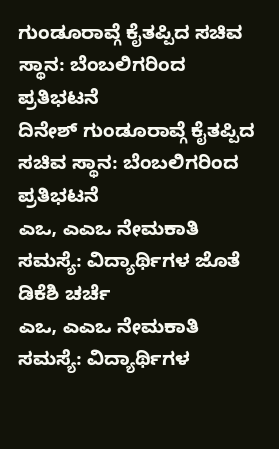ಗುಂಡೂರಾವ್ಗೆ ಕೈತಪ್ಪಿದ ಸಚಿವ ಸ್ಥಾನ: ಬೆಂಬಲಿಗರಿಂದ ಪ್ರತಿಭಟನೆ
ದಿನೇಶ್ ಗುಂಡೂರಾವ್ಗೆ ಕೈತಪ್ಪಿದ ಸಚಿವ ಸ್ಥಾನ: ಬೆಂಬಲಿಗರಿಂದ ಪ್ರತಿಭಟನೆ
ಎಒ, ಎಎಒ ನೇಮಕಾತಿ ಸಮಸ್ಯೆ: ವಿದ್ಯಾರ್ಥಿಗಳ ಜೊತೆ ಡಿಕೆಶಿ ಚರ್ಚೆ
ಎಒ, ಎಎಒ ನೇಮಕಾತಿ ಸಮಸ್ಯೆ: ವಿದ್ಯಾರ್ಥಿಗಳ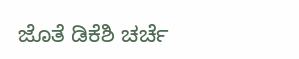ಜೊತೆ ಡಿಕೆಶಿ ಚರ್ಚೆ